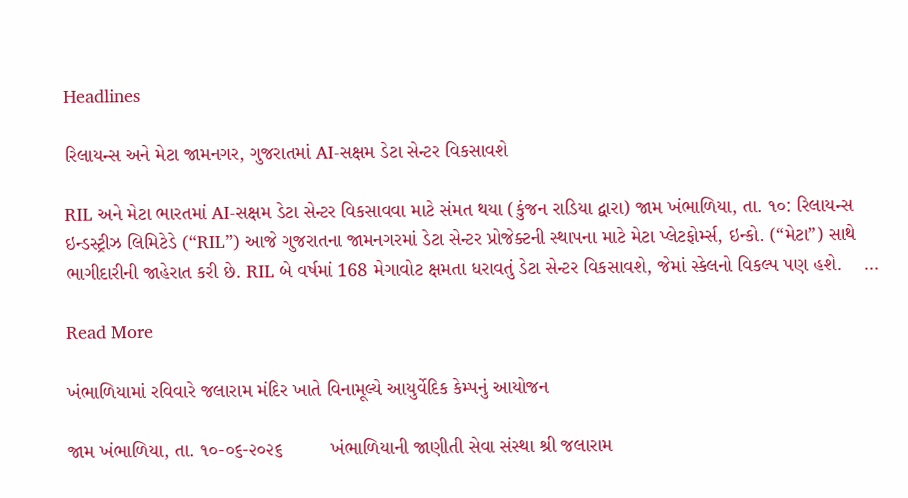Headlines

રિલાયન્સ અને મેટા જામનગર, ગુજરાતમાં AI-સક્ષમ ડેટા સેન્ટર વિકસાવશે

RIL અને મેટા ભારતમાં AI-સક્ષમ ડેટા સેન્ટર વિકસાવવા માટે સંમત થયા (કુંજન રાડિયા દ્વારા) જામ ખંભાળિયા, તા. ૧૦: રિલાયન્સ ઇન્ડસ્ટ્રીઝ લિમિટેડે (“RIL”) આજે ગુજરાતના જામનગરમાં ડેટા સેન્ટર પ્રોજેક્ટની સ્થાપના માટે મેટા પ્લેટફોર્મ્સ, ઇન્કો. (“મેટા”) સાથે ભાગીદારીની જાહેરાત કરી છે. RIL બે વર્ષમાં 168 મેગાવોટ ક્ષમતા ધરાવતું ડેટા સેન્ટર વિકસાવશે, જેમાં સ્કેલનો વિકલ્પ પણ હશે.    …

Read More

ખંભાળિયામાં રવિવારે જલારામ મંદિર ખાતે વિનામૂલ્યે આયુર્વેદિક કેમ્પનું આયોજન

જામ ખંભાળિયા, તા. ૧૦-૦૬-૨૦૨૬         ખંભાળિયાની જાણીતી સેવા સંસ્થા શ્રી જલારામ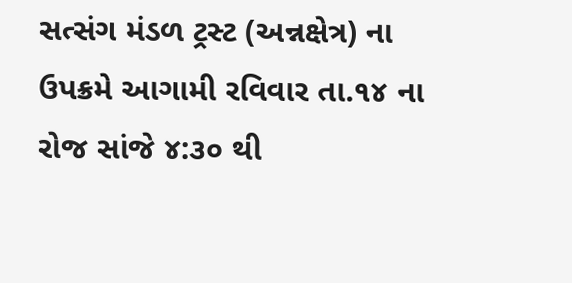સત્સંગ મંડળ ટ્રસ્ટ (અન્નક્ષેત્ર) ના ઉપક્રમે આગામી રવિવાર તા.૧૪ ના રોજ સાંજે ૪:૩૦ થી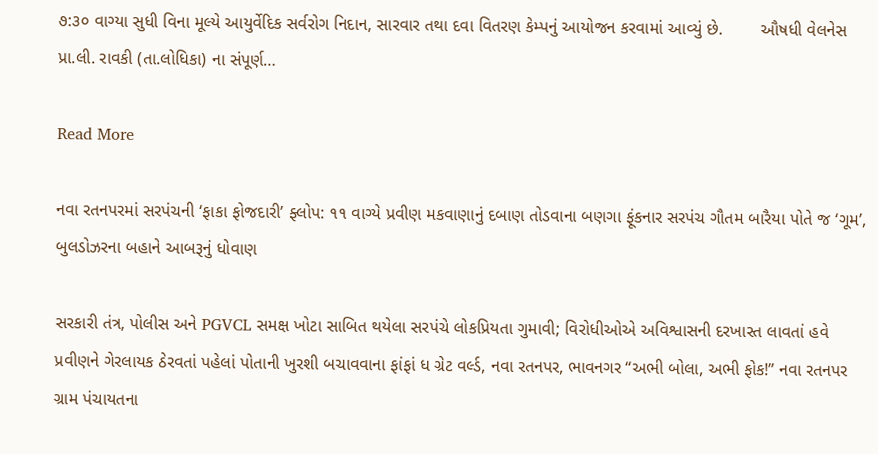૭:૩૦ વાગ્યા સુધી વિના મૂલ્યે આયુર્વેદિક સર્વરોગ નિદાન, સારવાર તથા દવા વિતરણ કેમ્પનું આયોજન કરવામાં આવ્યું છે.        ઔષધી વેલનેસ પ્રા.લી. રાવકી (તા.લોધિકા) ના સંપૂર્ણ…

Read More

નવા રતનપરમાં સરપંચની ‘ફાકા ફોજદારી’ ફ્લોપ: ૧૧ વાગ્યે પ્રવીણ મકવાણાનું દબાણ તોડવાના બણગા ફૂંકનાર સરપંચ ગૌતમ બારૈયા પોતે જ ‘ગૂમ’, બુલડોઝરના બહાને આબરૂનું ધોવાણ

સરકારી તંત્ર, પોલીસ અને PGVCL સમક્ષ ખોટા સાબિત થયેલા સરપંચે લોકપ્રિયતા ગુમાવી; વિરોધીઓએ અવિશ્વાસની દરખાસ્ત લાવતાં હવે પ્રવીણને ગેરલાયક ઠેરવતાં પહેલાં પોતાની ખુરશી બચાવવાના ફાંફાં ધ ગ્રેટ વર્લ્ડ, નવા રતનપર, ભાવનગર “અભી બોલા, અભી ફોક!” નવા રતનપર ગ્રામ પંચાયતના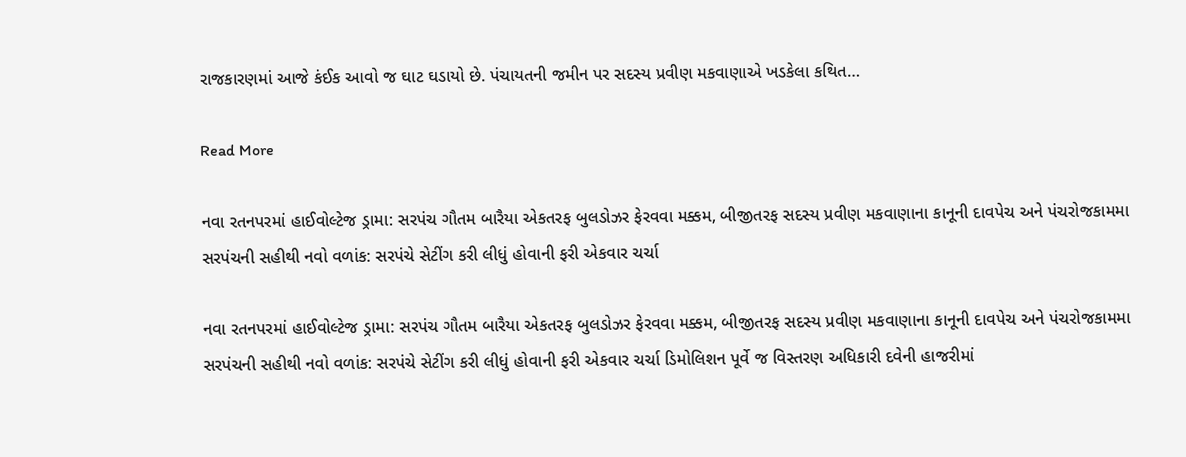રાજકારણમાં આજે કંઈક આવો જ ઘાટ ઘડાયો છે. પંચાયતની જમીન પર સદસ્ય પ્રવીણ મકવાણાએ ખડકેલા કથિત…

Read More

નવા રતનપરમાં હાઈવોલ્ટેજ ડ્રામા: સરપંચ ગૌતમ બારૈયા એકતરફ બુલડોઝર ફેરવવા મક્કમ, બીજીતરફ સદસ્ય પ્રવીણ મકવાણાના કાનૂની દાવપેચ અને પંચરોજકામમા સરપંચની સહીથી નવો વળાંક: સરપંચે સેટીંગ કરી લીધું હોવાની ફરી એકવાર ચર્ચા

નવા રતનપરમાં હાઈવોલ્ટેજ ડ્રામા: સરપંચ ગૌતમ બારૈયા એકતરફ બુલડોઝર ફેરવવા મક્કમ, બીજીતરફ સદસ્ય પ્રવીણ મકવાણાના કાનૂની દાવપેચ અને પંચરોજકામમા સરપંચની સહીથી નવો વળાંક: સરપંચે સેટીંગ કરી લીધું હોવાની ફરી એકવાર ચર્ચા ડિમોલિશન પૂર્વે જ વિસ્તરણ અધિકારી દવેની હાજરીમાં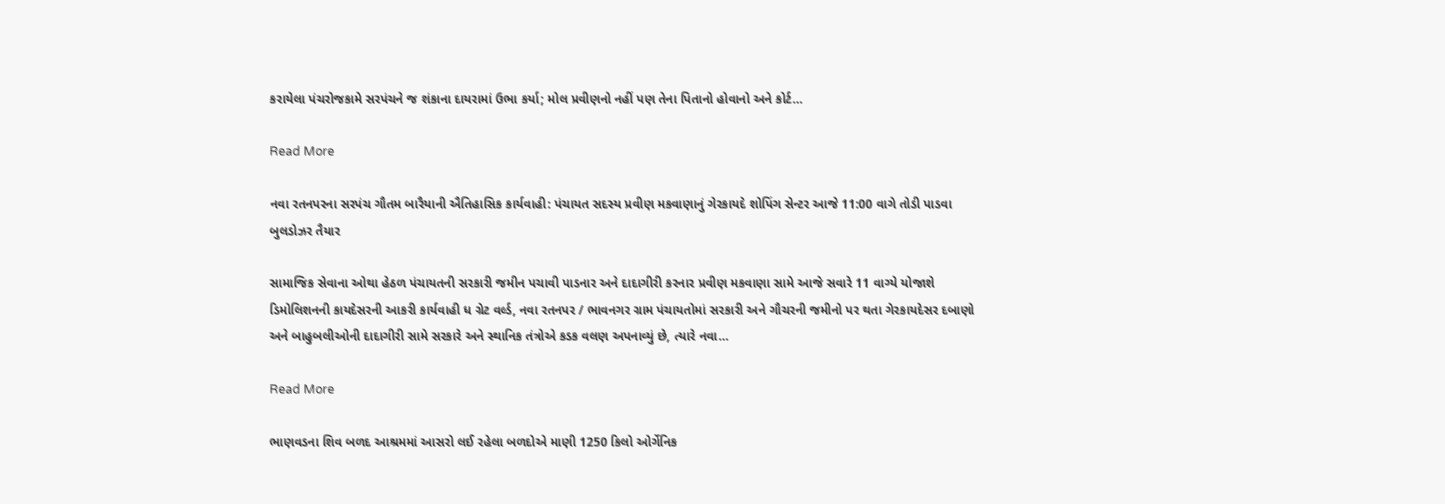કરાયેલા પંચરોજકામે સરપંચને જ શંકાના દાયરામાં ઉભા કર્યા; મોલ પ્રવીણનો નહીં પણ તેના પિતાનો હોવાનો અને કોર્ટ…

Read More

નવા રતનપરના સરપંચ ગૌતમ બારૈયાની ઐતિહાસિક કાર્યવાહી: પંચાયત સદસ્ય પ્રવીણ મકવાણાનું ગેરકાયદે શોપિંગ સેન્ટર આજે 11:00 વાગે તોડી પાડવા બુલડોઝર તૈયાર

સામાજિક સેવાના ઓથા હેઠળ પંચાયતની સરકારી જમીન પચાવી પાડનાર અને દાદાગીરી કરનાર પ્રવીણ મકવાણા સામે આજે સવારે 11 વાગ્યે યોજાશે ડિમોલિશનની કાયદેસરની આકરી કાર્યવાહી ધ ગ્રેટ વર્લ્ડ, નવા રતનપર / ભાવનગર ગ્રામ પંચાયતોમાં સરકારી અને ગૌચરની જમીનો પર થતા ગેરકાયદેસર દબાણો અને બાહુબલીઓની દાદાગીરી સામે સરકારે અને સ્થાનિક તંત્રોએ કડક વલણ અપનાવ્યું છે, ત્યારે નવા…

Read More

ભાણવડના શિવ બળદ આશ્રમમાં આસરો લઈ રહેલા બળદોએ માણી 1250 કિલો ઓર્ગેનિક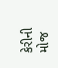કેરીની મોજ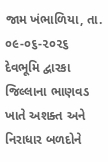જામ ખંભાળિયા, તા. ૦૯-૦૬-૨૦૨૬      દેવભૂમિ દ્વારકા જિલ્લાના ભાણવડ ખાતે અશક્ત અને નિરાધાર બળદોને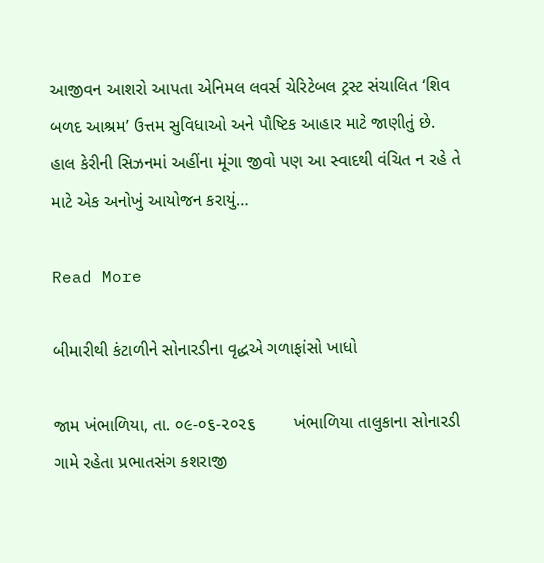આજીવન આશરો આપતા એનિમલ લવર્સ ચેરિટેબલ ટ્રસ્ટ સંચાલિત ‘શિવ બળદ આશ્રમ’ ઉત્તમ સુવિધાઓ અને પૌષ્ટિક આહાર માટે જાણીતું છે.        હાલ કેરીની સિઝનમાં અહીંના મૂંગા જીવો પણ આ સ્વાદથી વંચિત ન રહે તે માટે એક અનોખું આયોજન કરાયું…

Read More

બીમારીથી કંટાળીને સોનારડીના વૃદ્ધએ ગળાફાંસો ખાધો

જામ ખંભાળિયા, તા. ૦૯-૦૬-૨૦૨૬        ખંભાળિયા તાલુકાના સોનારડી ગામે રહેતા પ્રભાતસંગ કશરાજી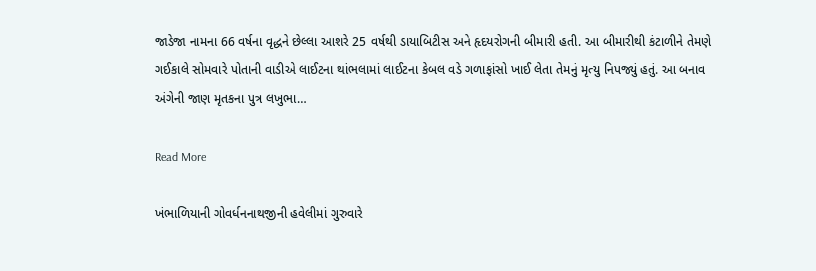જાડેજા નામના 66 વર્ષના વૃદ્ધને છેલ્લા આશરે 25 વર્ષથી ડાયાબિટીસ અને હૃદયરોગની બીમારી હતી. આ બીમારીથી કંટાળીને તેમણે ગઈકાલે સોમવારે પોતાની વાડીએ લાઈટના થાંભલામાં લાઈટના કેબલ વડે ગળાફાંસો ખાઈ લેતા તેમનું મૃત્યુ નિપજ્યું હતું. આ બનાવ અંગેની જાણ મૃતકના પુત્ર લખુભા…

Read More

ખંભાળિયાની ગોવર્ધનનાથજીની હવેલીમાં ગુરુવારે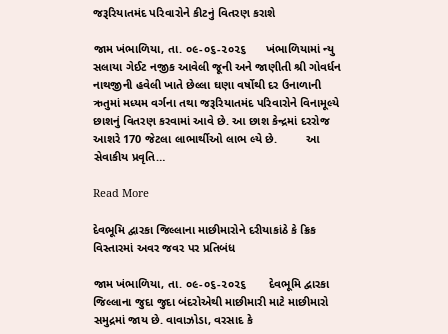જરૂરિયાતમંદ પરિવારોને કીટનું વિતરણ કરાશે

જામ ખંભાળિયા, તા. ૦૯-૦૬-૨૦૨૬      ખંભાળિયામાં ન્યુ સલાયા ગેઈટ નજીક આવેલી જૂની અને જાણીતી શ્રી ગોવર્ધન નાથજીની હવેલી ખાતે છેલ્લા ઘણા વર્ષોથી દર ઉનાળાની ઋતુમાં મધ્યમ વર્ગના તથા જરૂરિયાતમંદ પરિવારોને વિનામૂલ્યે છાશનું વિતરણ કરવામાં આવે છે. આ છાશ કેન્દ્રમાં દરરોજ આશરે 170 જેટલા લાભાર્થીઓ લાભ લ્યે છે.         આ સેવાકીય પ્રવૃતિ…

Read More

દેવભૂમિ દ્વારકા જિલ્લાના માછીમારોને દરીયાકાંઠે કે ક્રિક વિસ્તારમાં અવર જવર પર પ્રતિબંધ

જામ ખંભાળિયા, તા. ૦૯-૦૬-૨૦૨૬       દેવભૂમિ દ્વારકા જિલ્લાના જુદા જુદા બંદરોએથી માછીમારી માટે માછીમારો સમુદ્રમાં જાય છે. વાવાઝોડા, વરસાદ કે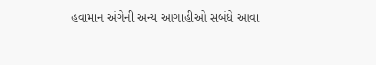હવામાન અંગેની અન્ય આગાહીઓ સબંધે આવા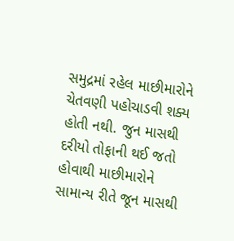સમુદ્રમાં રહેલ માછીમારોને ચેતવણી પહોચાડવી શક્ય હોતી નથી. જુન માસથી દરીયો તોફાની થઈ જતો હોવાથી માછીમારોને સામાન્ય રીતે જૂન માસથી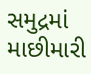સમુદ્રમાં માછીમારી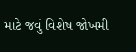માટે જવું વિશેષ જોખમી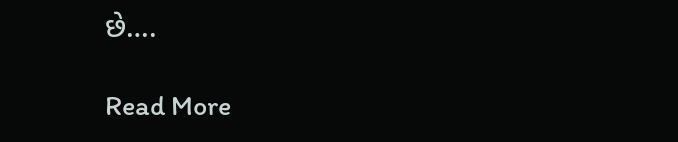છે….

Read More